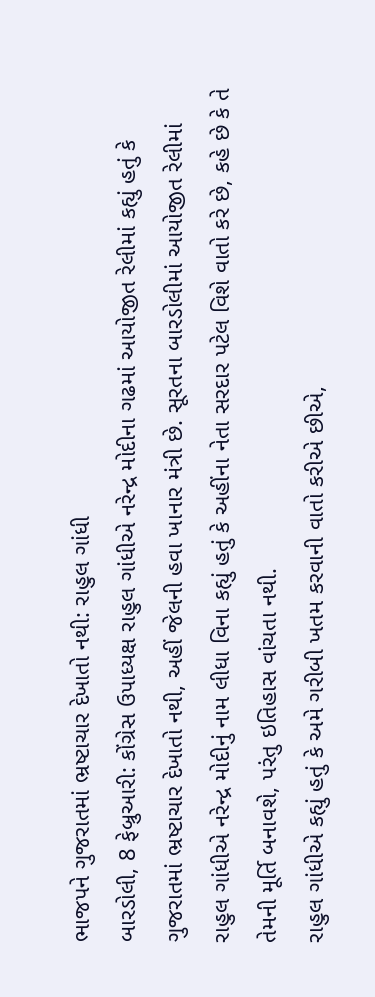ભાજપને ગુજરાતમાં ભ્રષ્ટાચાર દેખાતો નથી: રાહુલ ગાંધી
બારડોલી, 8 ફેબ્રુઆરી: કોંગ્રેસ ઉપાધ્યક્ષ રાહુલ ગાંધીએ નરેન્દ્ર મોદીના ગઢમાં આયોજીત રેલીમાં કહ્યું હતું કે ગુજરાતમાં ભ્રષ્ટાચાર દેખાતો નથી, અહીં જેલની હવા ખાનાર મંત્રી છે. સૂરતના બારડોલીમાં આયોજીત રેલીમાં રાહુલ ગાંધીએ નરેન્દ્ર મોદીનું નામ લીધા વિના કહ્યું હતું કે અહીંના નેતા સરદાર પટેલ વિશે વાતો કરે છે, કહે છે કે તે તેમની મૂર્તિ બનાવશે, પરંતુ ઇતિહાસ વાંચતા નથી.
રાહુલ ગાંધીએ કહ્યું હતું કે અમે ગરીબી ખતમ કરવાની વાતો કરીએ છીએ,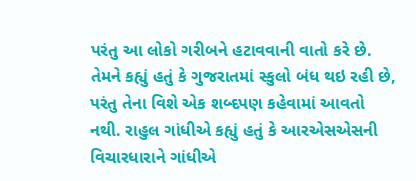પરંતુ આ લોકો ગરીબને હટાવવાની વાતો કરે છે. તેમને કહ્યું હતું કે ગુજરાતમાં સ્કુલો બંધ થઇ રહી છે, પરંતુ તેના વિશે એક શબ્દપણ કહેવામાં આવતો નથી. રાહુલ ગાંધીએ કહ્યું હતું કે આરએસએસની વિચારધારાને ગાંધીએ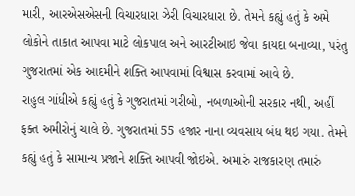મારી, આરએસએસની વિચારધારા ઝેરી વિચારધારા છે. તેમને કહ્યું હતું કે અમે લોકોને તાકાત આપવા માટે લોકપાલ અને આરટીઆઇ જેવા કાયદા બનાવ્યા, પરંતુ ગુજરાતમાં એક આદમીને શક્તિ આપવામાં વિશ્વાસ કરવામાં આવે છે.
રાહુલ ગાંધીએ કહ્યું હતું કે ગુજરાતમાં ગરીબો, નબળાઓની સરકાર નથી, અહીં ફક્ત અમીરોનું ચાલે છે. ગુજરાતમાં 55 હજાર નાના વ્યવસાય બંધ થઇ ગયા. તેમને કહ્યું હતું કે સામાન્ય પ્રજાને શક્તિ આપવી જોઇએ. અમારું રાજકારણ તમારું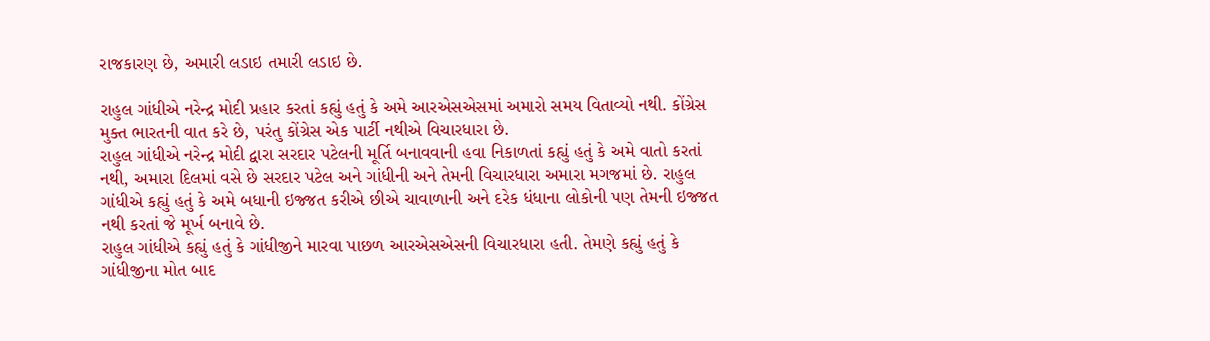રાજકારણ છે, અમારી લડાઇ તમારી લડાઇ છે.

રાહુલ ગાંધીએ નરેન્દ્ર મોદી પ્રહાર કરતાં કહ્યું હતું કે અમે આરએસએસમાં અમારો સમય વિતાવ્યો નથી. કોંગ્રેસ મુક્ત ભારતની વાત કરે છે, પરંતુ કોંગ્રેસ એક પાર્ટી નથીએ વિચારધારા છે.
રાહુલ ગાંધીએ નરેન્દ્ર મોદી દ્વારા સરદાર પટેલની મૂર્તિ બનાવવાની હવા નિકાળતાં કહ્યું હતું કે અમે વાતો કરતાં નથી, અમારા દિલમાં વસે છે સરદાર પટેલ અને ગાંધીની અને તેમની વિચારધારા અમારા મગજમાં છે. રાહુલ ગાંધીએ કહ્યું હતું કે અમે બધાની ઇજ્જત કરીએ છીએ ચાવાળાની અને દરેક ધંધાના લોકોની પણ તેમની ઇજ્જત નથી કરતાં જે મૂર્ખ બનાવે છે.
રાહુલ ગાંધીએ કહ્યું હતું કે ગાંધીજીને મારવા પાછળ આરએસએસની વિચારધારા હતી. તેમણે કહ્યું હતું કે ગાંધીજીના મોત બાદ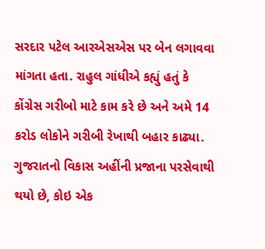સરદાર પટેલ આરએસએસ પર બેન લગાવવા માંગતા હતા. રાહુલ ગાંધીએ કહ્યું હતું કે કોંગ્રેસ ગરીબો માટે કામ કરે છે અને અમે 14 કરોડ લોકોને ગરીબી રેખાથી બહાર કાઢ્યા. ગુજરાતનો વિકાસ અહીંની પ્રજાના પરસેવાથી થયો છે, કોઇ એક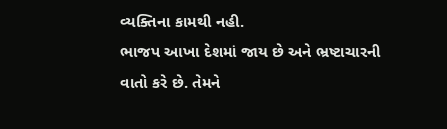વ્યક્તિના કામથી નહી.
ભાજપ આખા દેશમાં જાય છે અને ભ્રષ્ટાચારની વાતો કરે છે. તેમને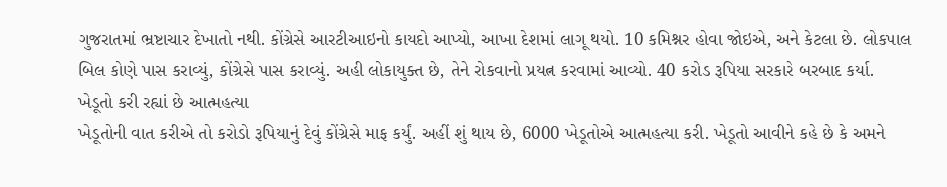ગુજરાતમાં ભ્રષ્ટાચાર દેખાતો નથી. કોંગ્રેસે આરટીઆઇનો કાયદો આપ્યો, આખા દેશમાં લાગૂ થયો. 10 કમિશ્નર હોવા જોઇએ, અને કેટલા છે. લોકપાલ બિલ કોણે પાસ કરાવ્યું, કોંગ્રેસે પાસ કરાવ્યું. અહી લોકાયુક્ત છે, તેને રોકવાનો પ્રયત્ન કરવામાં આવ્યો. 40 કરોડ રૂપિયા સરકારે બરબાદ કર્યા.
ખેડૂતો કરી રહ્યાં છે આત્મહત્યા
ખેડૂતોની વાત કરીએ તો કરોડો રૂપિયાનું દેવું કોંગ્રેસે માફ કર્યું. અહીં શું થાય છે, 6000 ખેડૂતોએ આત્મહત્યા કરી. ખેડૂતો આવીને કહે છે કે અમને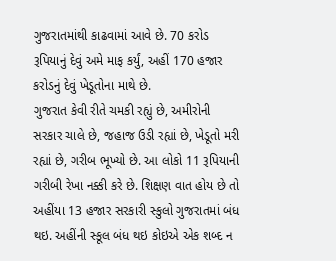ગુજરાતમાંથી કાઢવામાં આવે છે. 70 કરોડ રૂપિયાનું દેવું અમે માફ કર્યું, અહીં 170 હજાર કરોડનું દેવું ખેડૂતોના માથે છે.
ગુજરાત કેવી રીતે ચમકી રહ્યું છે, અમીરોની સરકાર ચાલે છે, જહાજ ઉડી રહ્યાં છે, ખેડૂતો મરી રહ્યાં છે, ગરીબ ભૂખ્યો છે. આ લોકો 11 રૂપિયાની ગરીબી રેખા નક્કી કરે છે. શિક્ષણ વાત હોય છે તો અહીંયા 13 હજાર સરકારી સ્કુલો ગુજરાતમાં બંધ થઇ. અહીંની સ્કૂલ બંધ થઇ કોઇએ એક શબ્દ ન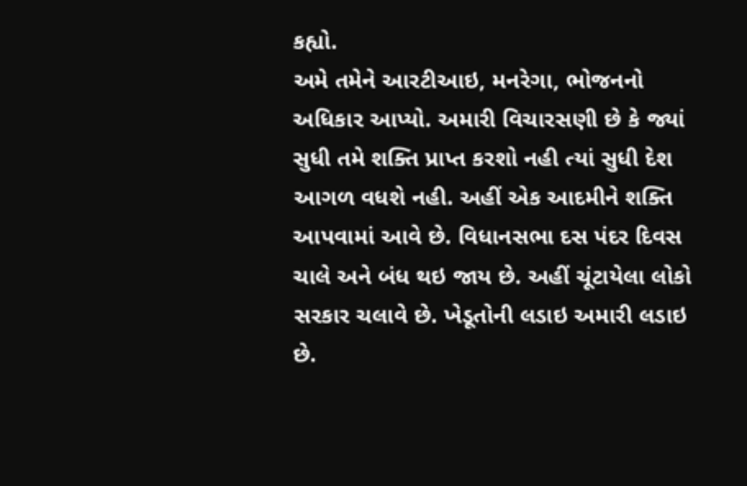કહ્યો.
અમે તમેને આરટીઆઇ, મનરેગા, ભોજનનો અધિકાર આપ્યો. અમારી વિચારસણી છે કે જ્યાં સુધી તમે શક્તિ પ્રાપ્ત કરશો નહી ત્યાં સુધી દેશ આગળ વધશે નહી. અહીં એક આદમીને શક્તિ આપવામાં આવે છે. વિધાનસભા દસ પંદર દિવસ ચાલે અને બંધ થઇ જાય છે. અહીં ચૂંટાયેલા લોકો સરકાર ચલાવે છે. ખેડૂતોની લડાઇ અમારી લડાઇ છે.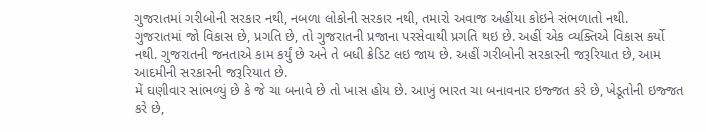ગુજરાતમાં ગરીબોની સરકાર નથી, નબળા લોકોની સરકાર નથી, તમારો અવાજ અહીંયા કોઇને સંભળાતો નથી.
ગુજરાતમાં જો વિકાસ છે, પ્રગતિ છે, તો ગુજરાતની પ્રજાના પરસેવાથી પ્રગતિ થઇ છે. અહીં એક વ્યક્તિએ વિકાસ કર્યો નથી. ગુજરાતની જનતાએ કામ કર્યું છે અને તે બધી ક્રેડિટ લઇ જાય છે. અહીં ગરીબોની સરકારની જરૂરિયાત છે, આમ આદમીની સરકારની જરૂરિયાત છે.
મેં ઘણીવાર સાંભળ્યું છે કે જે ચા બનાવે છે તો ખાસ હોય છે. આખું ભારત ચા બનાવનાર ઇજ્જત કરે છે, ખેડૂતોની ઇજ્જત કરે છે,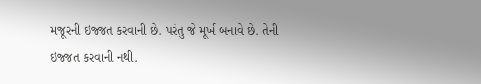મજૂરની ઇજ્જત કરવાની છે. પરંતુ જે મૂર્ખ બનાવે છે. તેની ઇજ્જત કરવાની નથી.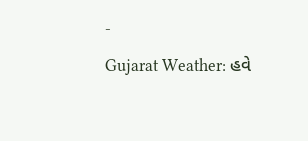-
Gujarat Weather: હવે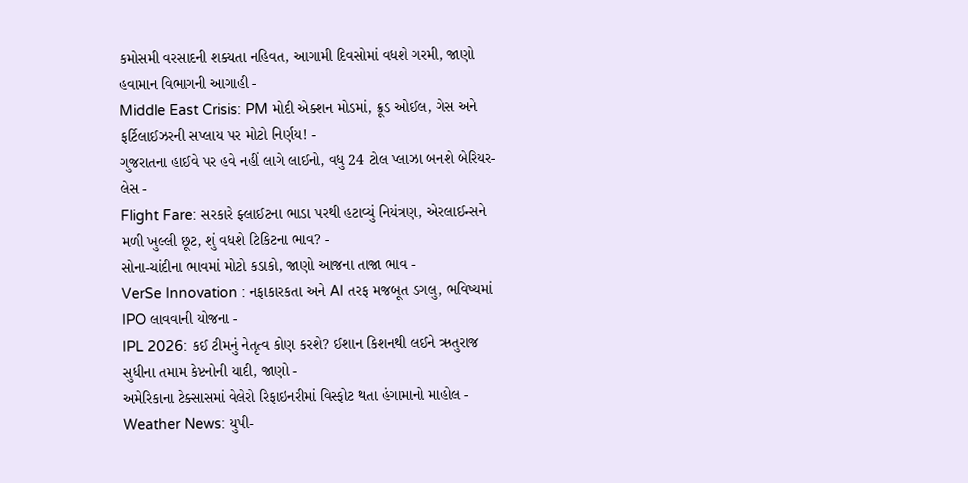કમોસમી વરસાદની શક્યતા નહિવત, આગામી દિવસોમાં વધશે ગરમી, જાણો હવામાન વિભાગની આગાહી -
Middle East Crisis: PM મોદી એક્શન મોડમાં, ક્રૂડ ઓઈલ, ગેસ અને ફર્ટિલાઈઝરની સપ્લાય પર મોટો નિર્ણય! -
ગુજરાતના હાઈવે પર હવે નહીં લાગે લાઈનો, વધુ 24 ટોલ પ્લાઝા બનશે બેરિયર-લેસ -
Flight Fare: સરકારે ફ્લાઈટના ભાડા પરથી હટાવ્યું નિયંત્રણ, એરલાઈન્સને મળી ખુલ્લી છૂટ, શું વધશે ટિકિટના ભાવ? -
સોના-ચાંદીના ભાવમાં મોટો કડાકો, જાણો આજના તાજા ભાવ -
VerSe Innovation : નફાકારકતા અને AI તરફ મજબૂત ડગલુ, ભવિષ્યમાં IPO લાવવાની યોજના -
IPL 2026: કઈ ટીમનું નેતૃત્વ કોણ કરશે? ઈશાન કિશનથી લઈને ઋતુરાજ સુધીના તમામ કેપ્ટનોની યાદી, જાણો -
અમેરિકાના ટેક્સાસમાં વેલેરો રિફાઇનરીમાં વિસ્ફોટ થતા હંગામાનો માહોલ -
Weather News: યુપી-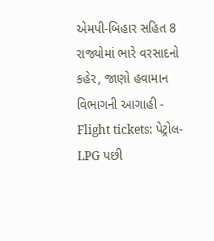એમપી-બિહાર સહિત 8 રાજ્યોમાં ભારે વરસાદનો કહેર, જાણો હવામાન વિભાગની આગાહી -
Flight tickets: પેટ્રોલ-LPG પછી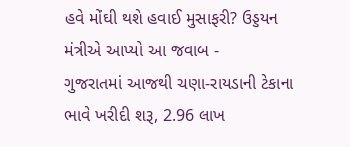હવે મોંઘી થશે હવાઈ મુસાફરી? ઉડ્ડયન મંત્રીએ આપ્યો આ જવાબ -
ગુજરાતમાં આજથી ચણા-રાયડાની ટેકાના ભાવે ખરીદી શરૂ, 2.96 લાખ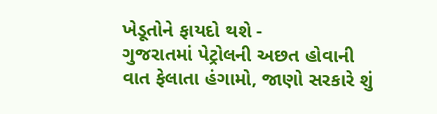ખેડૂતોને ફાયદો થશે -
ગુજરાતમાં પેટ્રોલની અછત હોવાની વાત ફેલાતા હંગામો, જાણો સરકારે શું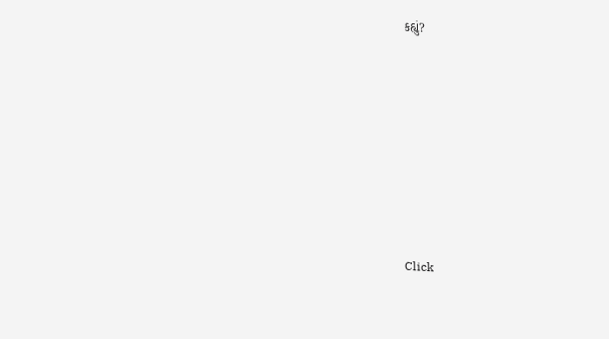કહ્યું?










Click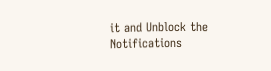it and Unblock the Notifications